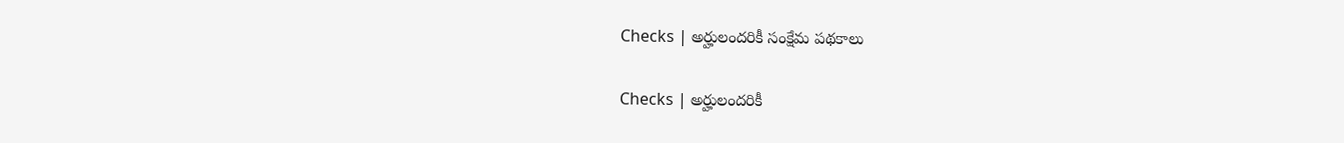Checks | అర్హులందరికీ సంక్షేమ పథకాలు

Checks | అర్హులందరికీ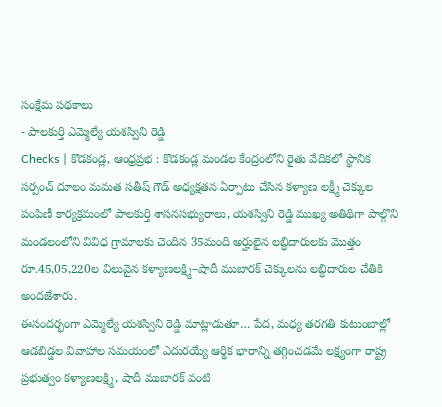సంక్షేమ పథకాలు
- పాలకుర్తి ఎమ్మెల్యే యశస్విని రెడ్డి
Checks | కొడకండ్ల, ఆంధ్రప్రభ : కొడకండ్ల మండల కేంద్రంలోని రైతు వేదికలో స్థానిక సర్పంచ్ దూలం మమత సతీష్ గౌడ్ అధ్యక్షతన ఏర్పాటు చేసిన కళ్యాణ లక్ష్మీ చెక్కుల పంపిణీ కార్యక్రమంలో పాలకుర్తి శాసనసభ్యురాలు, యశస్విని రెడ్డి ముఖ్య అతిథిగా పాల్గొని మండలంలోని వివిధ గ్రామాలకు చెందిన 35మంది అర్హులైన లబ్ధిదారులకు మొత్తం రూ.45,05,220ల విలువైన కళ్యాణలక్ష్మి–షాదీ ముబారక్ చెక్కులను లబ్ధిదారుల చేతికి అందజేశారు.
ఈసందర్భంగా ఎమ్మెల్యే యశస్విని రెడ్డి మాట్లాడుతూ… పేద, మధ్య తరగతి కుటుంబాల్లో ఆడబిడ్డల వివాహాల సమయంలో ఎదురయ్యే ఆర్థిక భారాన్ని తగ్గించడమే లక్ష్యంగా రాష్ట్ర ప్రభుత్వం కళ్యాణలక్ష్మి, షాదీ ముబారక్ వంటి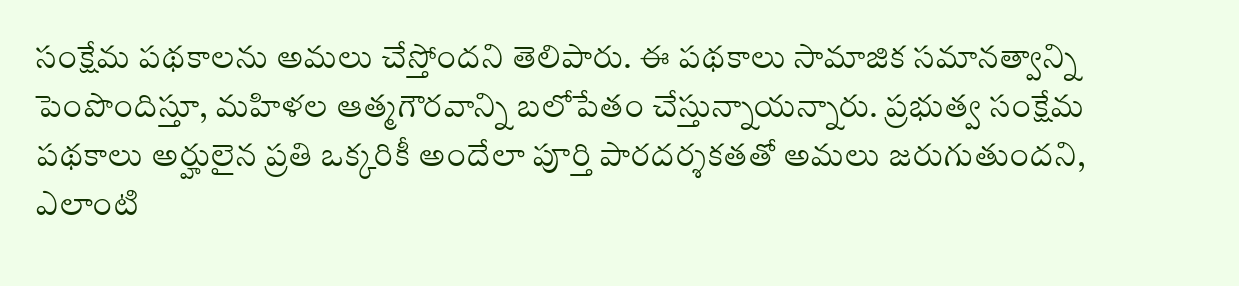సంక్షేమ పథకాలను అమలు చేస్తోందని తెలిపారు. ఈ పథకాలు సామాజిక సమానత్వాన్ని పెంపొందిస్తూ, మహిళల ఆత్మగౌరవాన్ని బలోపేతం చేస్తున్నాయన్నారు. ప్రభుత్వ సంక్షేమ పథకాలు అర్హులైన ప్రతి ఒక్కరికీ అందేలా పూర్తి పారదర్శకతతో అమలు జరుగుతుందని, ఎలాంటి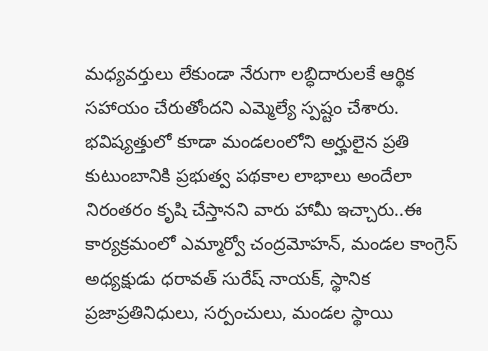మధ్యవర్తులు లేకుండా నేరుగా లబ్ధిదారులకే ఆర్థిక సహాయం చేరుతోందని ఎమ్మెల్యే స్పష్టం చేశారు.
భవిష్యత్తులో కూడా మండలంలోని అర్హులైన ప్రతి కుటుంబానికి ప్రభుత్వ పథకాల లాభాలు అందేలా నిరంతరం కృషి చేస్తానని వారు హామీ ఇచ్చారు..ఈ కార్యక్రమంలో ఎమ్మార్వో చంద్రమోహన్, మండల కాంగ్రెస్ అధ్యక్షుడు ధరావత్ సురేష్ నాయక్, స్థానిక ప్రజాప్రతినిధులు, సర్పంచులు, మండల స్థాయి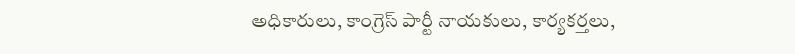అధికారులు, కాంగ్రెస్ పార్టీ నాయకులు, కార్యకర్తలు,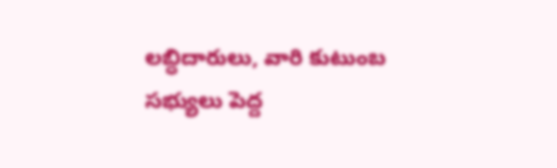లబ్ధిదారులు, వారి కుటుంబ సభ్యులు పెద్ద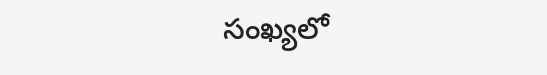సంఖ్యలో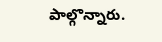పాల్గొన్నారు.